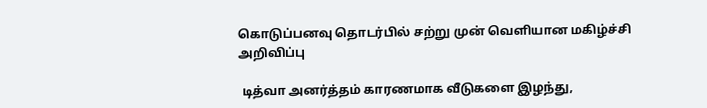கொடுப்பனவு தொடர்பில் சற்று முன் வெளியான மகிழ்ச்சி அறிவிப்பு

 டித்வா அனர்த்தம் காரணமாக வீடுகளை இழந்து,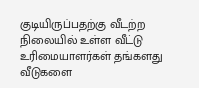குடியிருப்பதற்கு வீடற்ற நிலையில் உள்ள வீட்டு உரிமையாளர்கள் தங்களது வீடுகளை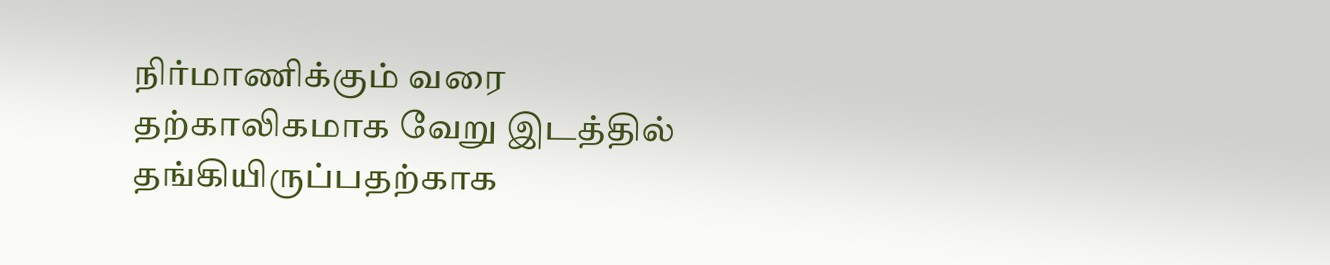நிர்மாணிக்கும் வரை தற்காலிகமாக வேறு இடத்தில் தங்கியிருப்பதற்காக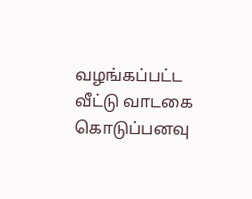வழங்கப்பட்ட வீட்டு வாடகை கொடுப்பனவு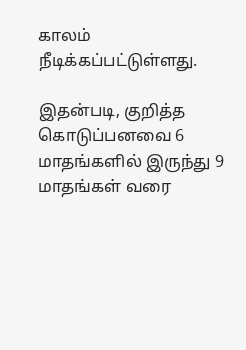காலம் நீடிக்கப்பட்டுள்ளது.

இதன்படி, குறித்த கொடுப்பனவை 6 மாதங்களில் இருந்து 9 மாதங்கள் வரை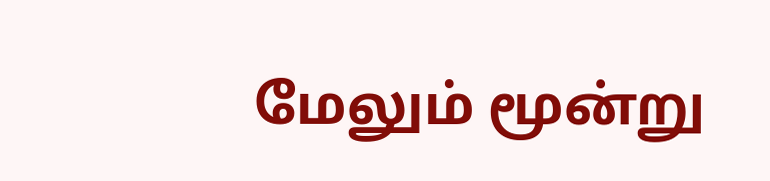மேலும் மூன்று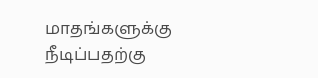மாதங்களுக்கு நீடிப்பதற்கு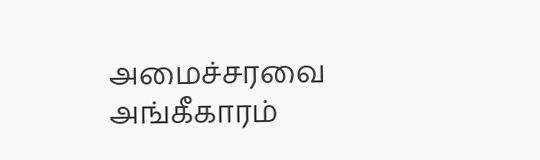அமைச்சரவை அங்கீகாரம்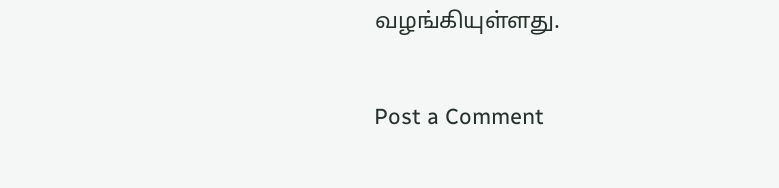வழங்கியுள்ளது.

Post a Comment